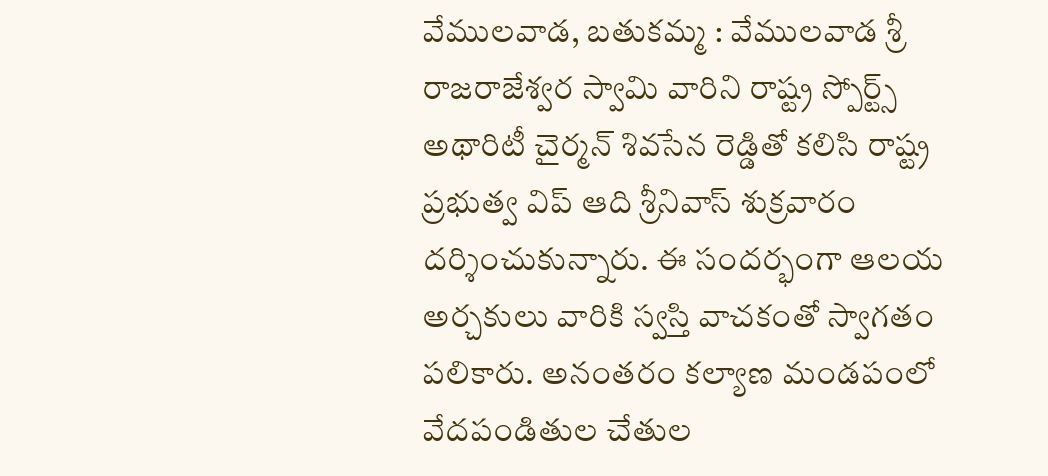వేములవాడ, బతుకమ్మ : వేములవాడ శ్రీ రాజరాజేశ్వర స్వామి వారిని రాష్ట్ర స్పోర్ట్స్ అథారిటీ చైర్మన్ శివసేన రెడ్డితో కలిసి రాష్ట్ర ప్రభుత్వ విప్ ఆది శ్రీనివాస్ శుక్రవారం దర్శించుకున్నారు. ఈ సందర్భంగా ఆలయ అర్చకులు వారికి స్వస్తి వాచకంతో స్వాగతం పలికారు. అనంతరం కల్యాణ మండపంలో వేదపండితుల చేతుల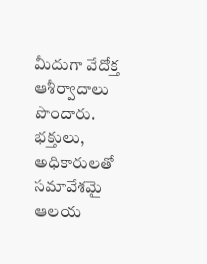మీదుగా వేదోక్త ఆశీర్వాదాలు పొందారు. భక్తులు, అధికారులతో సమావేశమై ఆలయ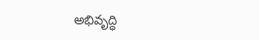అభివృద్ధి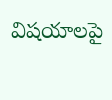విషయాలపై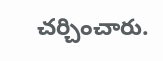చర్చించారు.